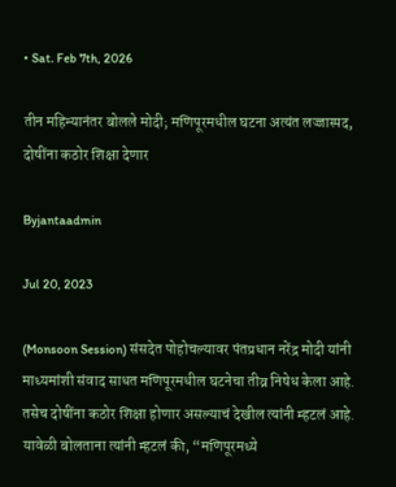• Sat. Feb 7th, 2026

तीन महिन्यानंतर बोलले मोदी; मणिपूरमधील घटना अत्यंत लज्जास्पद, दोषींना कठोर शिक्षा देणार

Byjantaadmin

Jul 20, 2023

(Monsoon Session) संसदेत पोहोचल्यावर पंतप्रधान नरेंद्र मोदी यांनी माध्यमांशी संवाद साधत मणिपूरमधील घटनेचा तीव्र निषेध केला आहे. तसेच दोषींना कठोर शिक्षा होणार असल्याचं देखील त्यांनी म्हटलं आहे. यावेळी बोलताना त्यांनी म्हटलं की, “मणिपूरमध्ये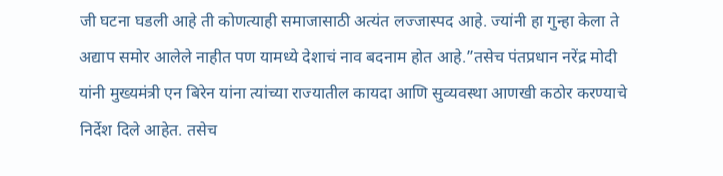जी घटना घडली आहे ती कोणत्याही समाजासाठी अत्यंत लज्जास्पद आहे. ज्यांनी हा गुन्हा केला ते अद्याप समोर आलेले नाहीत पण यामध्ये देशाचं नाव बदनाम होत आहे.”तसेच पंतप्रधान नरेंद्र मोदी यांनी मुख्यमंत्री एन बिरेन यांना त्यांच्या राज्यातील कायदा आणि सुव्यवस्था आणखी कठोर करण्याचे निर्देश दिले आहेत. तसेच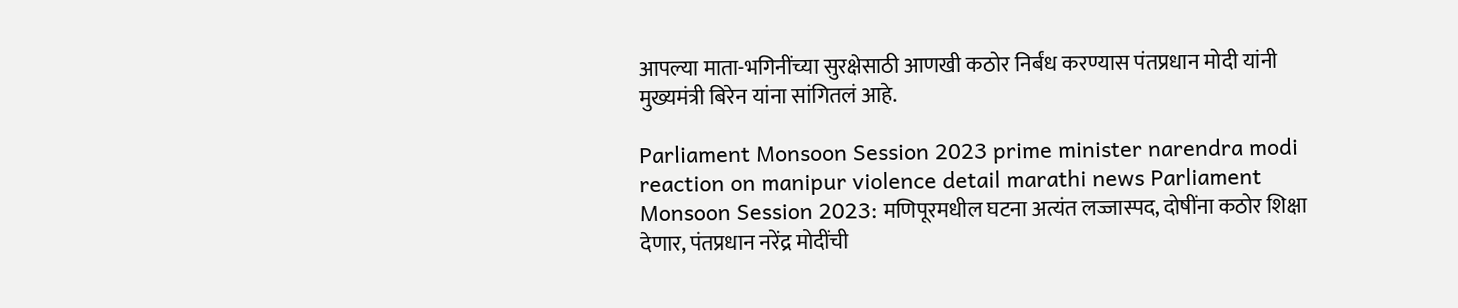आपल्या माता-भगिनींच्या सुरक्षेसाठी आणखी कठोर निर्बंध करण्यास पंतप्रधान मोदी यांनी मुख्यमंत्री बिरेन यांना सांगितलं आहे.

Parliament Monsoon Session 2023 prime minister narendra modi reaction on manipur violence detail marathi news Parliament Monsoon Session 2023: मणिपूरमधील घटना अत्यंत लज्जास्पद, दोषींना कठोर शिक्षा देणार, पंतप्रधान नरेंद्र मोदींची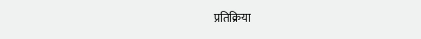प्रतिक्रिया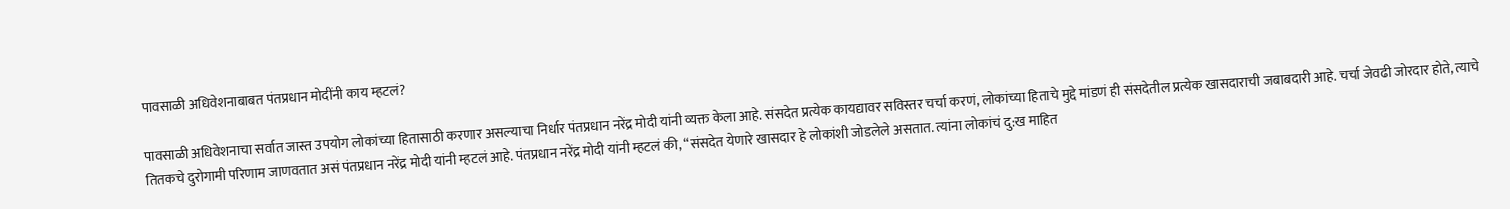पावसाळी अधिवेशनाबाबत पंतप्रधान मोदींनी काय म्हटलं?

पावसाळी अधिवेशनाचा सर्वात जास्त उपयोग लोकांच्या हितासाठी करणार असल्याचा निर्धार पंतप्रधान नरेंद्र मोदी यांनी व्यक्त केला आहे. संसदेत प्रत्येक कायद्यावर सविस्तर चर्चा करणं, लोकांच्या हिताचे मुद्दे मांडणं ही संसदेतील प्रत्येक खासदाराची जबाबदारी आहे. चर्चा जेवढी जोरदार होते, त्याचे तितकचे दुरोगामी परिणाम जाणवतात असं पंतप्रधान नरेंद्र मोदी यांनी म्हटलं आहे. पंतप्रधान नरेंद्र मोदी यांनी म्हटलं की, “संसदेत येणारे खासदार हे लोकांशी जोडलेले असतात. त्यांना लोकांचं दु:ख माहित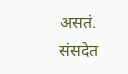असतं. संसदेत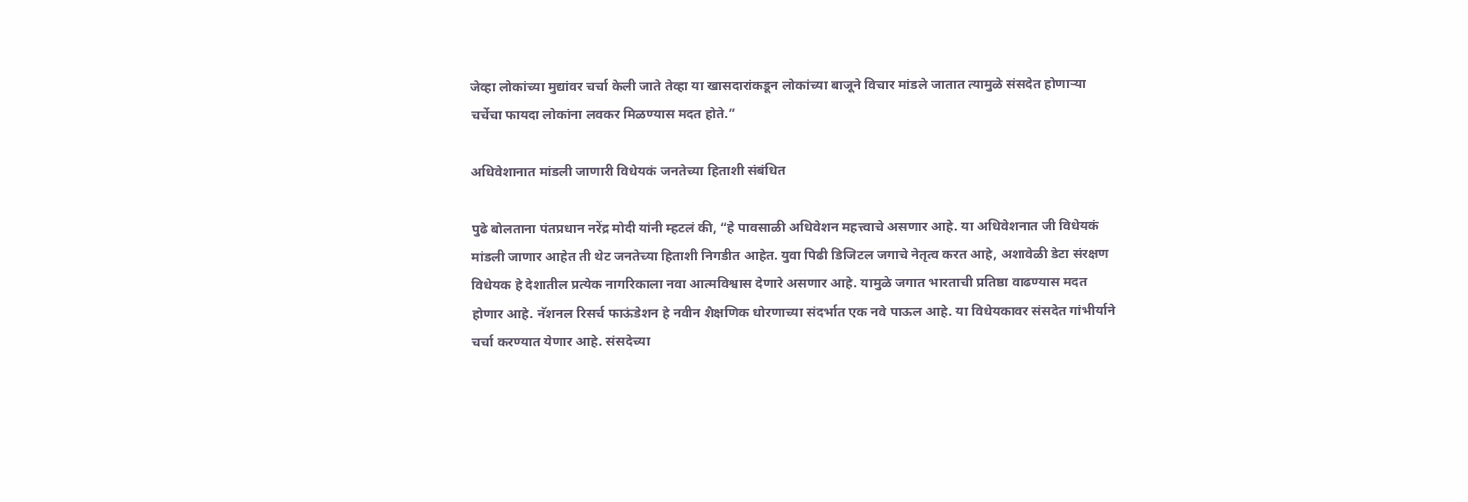जेव्हा लोकांच्या मुद्यांवर चर्चा केली जाते तेव्हा या खासदारांकडून लोकांच्या बाजूने विचार मांडले जातात त्यामुळे संसदेत होणाऱ्या चर्चेचा फायदा लोकांना लवकर मिळण्यास मदत होते.”

अधिवेशानात मांडली जाणारी विधेयकं जनतेच्या हिताशी संबंधित

पुढे बोलताना पंतप्रधान नरेंद्र मोदी यांनी म्हटलं की, “हे पावसाळी अधिवेशन महत्त्वाचे असणार आहे. या अधिवेशनात जी विधेयकं मांडली जाणार आहेत ती थेट जनतेच्या हिताशी निगडीत आहेत. युवा पिढी डिजिटल जगाचे नेतृत्व करत आहे, अशावेळी डेटा संरक्षण विधेयक हे देशातील प्रत्येक नागरिकाला नवा आत्मविश्वास देणारे असणार आहे. यामुळे जगात भारताची प्रतिष्ठा वाढण्यास मदत होणार आहे. नॅशनल रिसर्च फाऊंडेशन हे नवीन शैक्षणिक धोरणाच्या संदर्भात एक नवे पाऊल आहे. या विधेयकावर संसदेत गांभीर्याने चर्चा करण्यात येणार आहे. संसदेच्या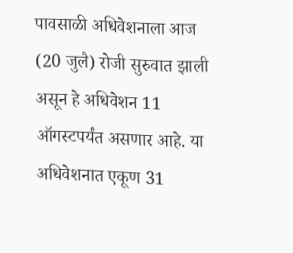पावसाळी अधिवेशनाला आज (20 जुलै) रोजी सुरुवात झाली असून हे अधिवेशन 11 ऑगस्टपर्यंत असणार आहे. या अधिवेशनात एकूण 31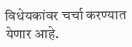विधेयकांवर चर्चा करण्यात येणार आहे.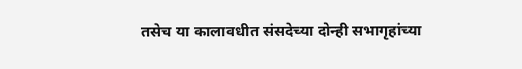तसेच या कालावधीत संसदेच्या दोन्ही सभागृहांच्या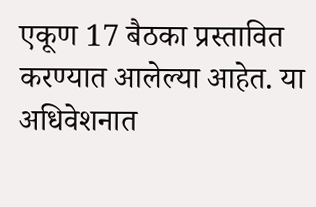एकूण 17 बैठका प्रस्तावित करण्यात आलेल्या आहेत. या अधिवेशनात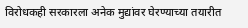विरोधकही सरकारला अनेक मुद्यांवर घेरण्याच्या तयारीत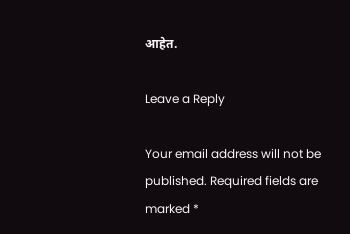आहेत.

Leave a Reply

Your email address will not be published. Required fields are marked *